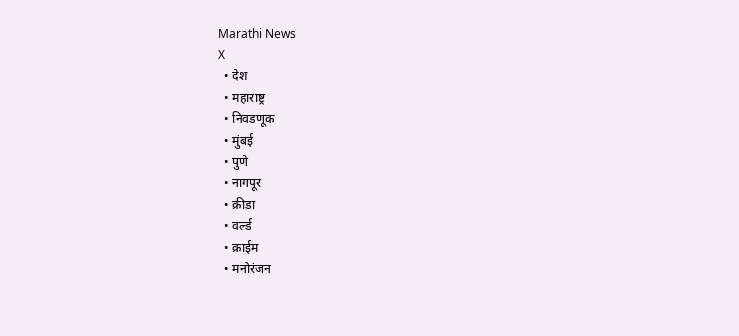Marathi News
X
  • देश
  • महाराष्ट्र
  • निवडणूक
  • मुंबई
  • पुणे
  • नागपूर
  • क्रीडा
  • वर्ल्ड
  • क्राईम
  • मनोरंजन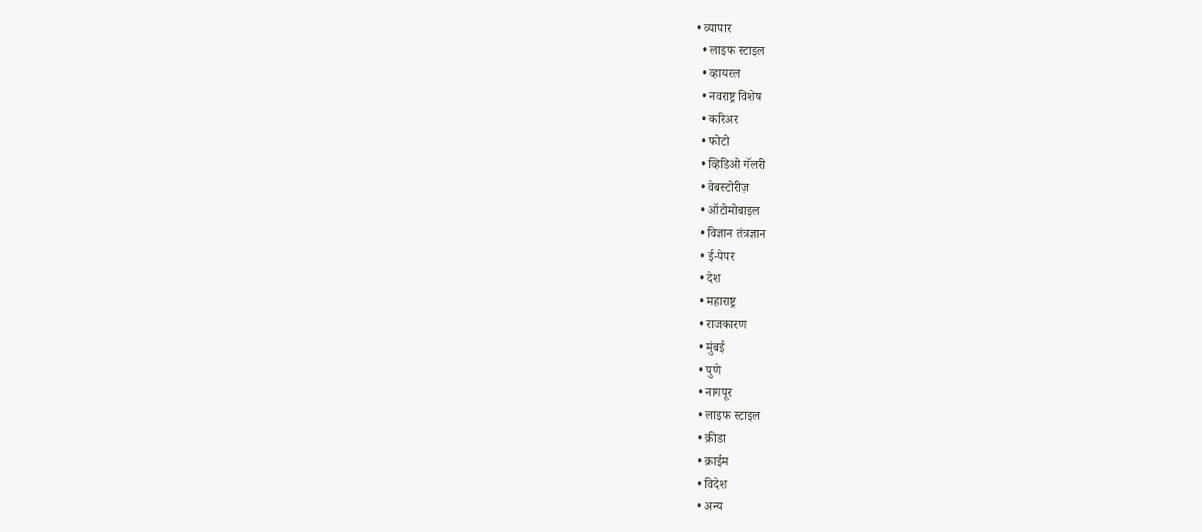• व्यापार
  • लाइफ स्टाइल
  • व्हायरल
  • नवराष्ट्र विशेष
  • करिअर
  • फोटो
  • व्हिडिओ गॅलरी
  • वेबस्टोरीज़
  • ऑटोमोबाइल
  • विज्ञान तंत्रज्ञान
  • ई-पेपर
  • देश
  • महाराष्ट्र
  • राजकारण
  • मुंबई
  • पुणे
  • नागपूर
  • लाइफ स्टाइल
  • क्रीडा
  • क्राईम
  • विदेश
  • अन्य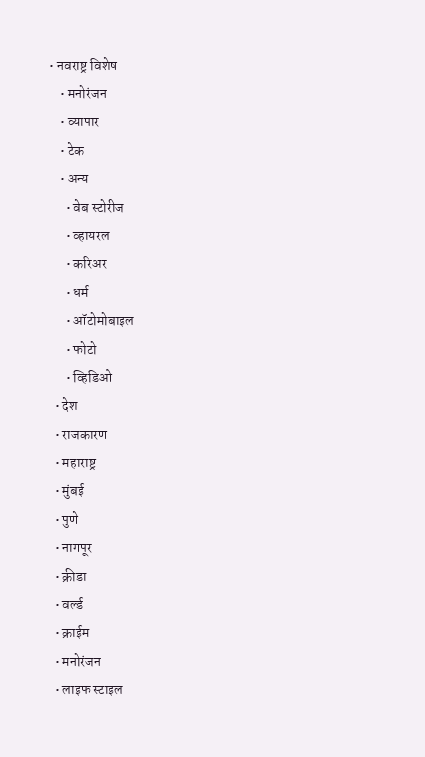• नवराष्ट्र विशेष
    • मनोरंजन
    • व्यापार
    • टेक
    • अन्य
      • वेब स्टोरीज
      • व्हायरल
      • करिअर
      • धर्म
      • ऑटोमोबाइल
      • फोटो
      • व्हिडिओ
  • देश
  • राजकारण
  • महाराष्ट्र
  • मुंबई
  • पुणे
  • नागपूर
  • क्रीडा
  • वर्ल्ड
  • क्राईम
  • मनोरंजन
  • लाइफ स्टाइल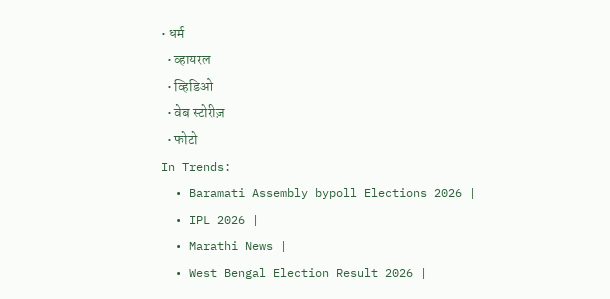• धर्म
  • व्हायरल
  • व्हिडिओ
  • वेब स्टोरीज़
  • फोटो
In Trends:
  • Baramati Assembly bypoll Elections 2026 |
  • IPL 2026 |
  • Marathi News |
  • West Bengal Election Result 2026 |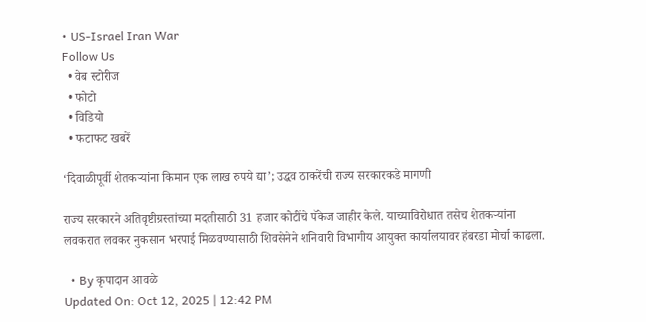• US-Israel Iran War
Follow Us
  • वेब स्टोरीज
  • फोटो
  • विडियो
  • फटाफट खबरें

‘दिवाळीपूर्वी शेतकऱ्यांना किमान एक लाख रुपये द्या’; उद्धव ठाकरेंची राज्य सरकारकडे मागणी

राज्य सरकारने अतिवृष्टीग्रस्तांच्या मदतीसाठी 31 हजार कोटींचे पॅकेज जाहीर केले. याच्याविरोधात तसेच शेतकऱ्यांना लवकरात लवकर नुकसान भरपाई मिळवण्यासाठी शिवसेनेने शनिवारी विभागीय आयुक्त कार्यालयावर हंबरडा मोर्चा काढला.

  • By कृपादान आवळे
Updated On: Oct 12, 2025 | 12:42 PM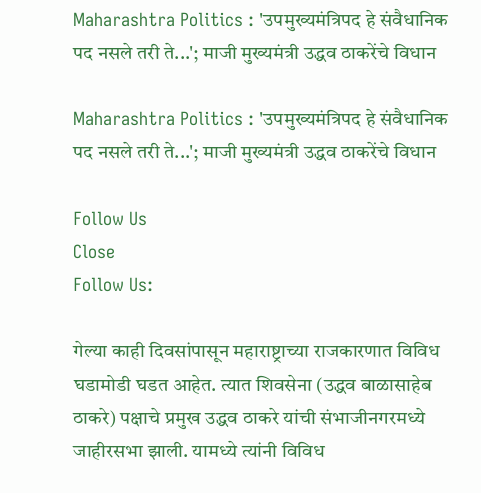Maharashtra Politics : 'उपमुख्यमंत्रिपद हे संवैधानिक पद नसले तरी ते...'; माजी मुख्यमंत्री उद्धव ठाकरेंचे विधान

Maharashtra Politics : 'उपमुख्यमंत्रिपद हे संवैधानिक पद नसले तरी ते...'; माजी मुख्यमंत्री उद्धव ठाकरेंचे विधान

Follow Us
Close
Follow Us:

गेल्या काही दिवसांपासून महाराष्ट्राच्या राजकारणात विविध घडामोडी घडत आहेत. त्यात शिवसेना (उद्धव बाळासाहेब ठाकरे) पक्षाचे प्रमुख उद्धव ठाकरे यांची संभाजीनगरमध्ये जाहीरसभा झाली. यामध्ये त्यांनी विविध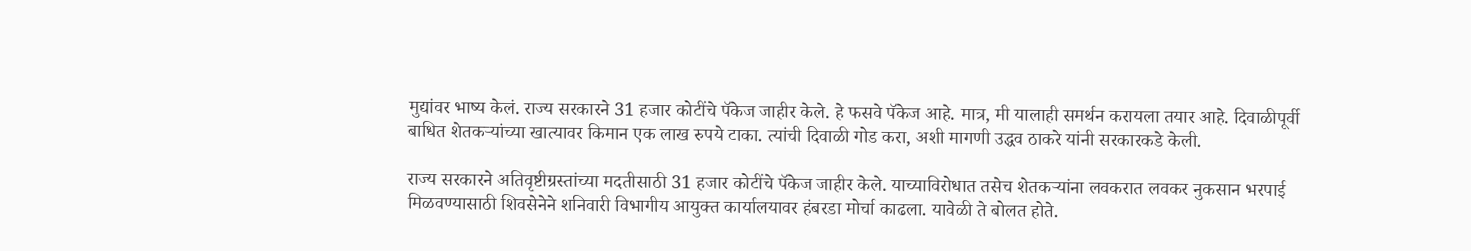मुद्यांवर भाष्य केलं. राज्य सरकारने 31 हजार कोटींचे पॅकेज जाहीर केले. हे फसवे पॅकेज आहे. मात्र, मी यालाही समर्थन करायला तयार आहे. दिवाळीपूर्वी बाधित शेतकऱ्यांच्या खात्यावर किमान एक लाख रुपये टाका. त्यांची दिवाळी गोड करा, अशी मागणी उद्धव ठाकरे यांनी सरकारकडे केली.

राज्य सरकारने अतिवृष्टीग्रस्तांच्या मदतीसाठी 31 हजार कोटींचे पॅकेज जाहीर केले. याच्याविरोधात तसेच शेतकऱ्यांना लवकरात लवकर नुकसान भरपाई मिळवण्यासाठी शिवसेनेने शनिवारी विभागीय आयुक्त कार्यालयावर हंबरडा मोर्चा काढला. यावेळी ते बोलत होते.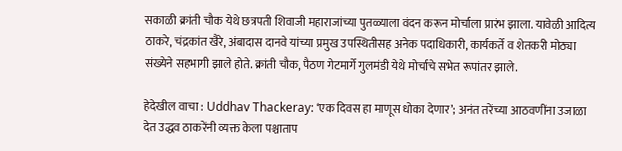सकाळी क्रांती चौक येथे छत्रपती शिवाजी महाराजांच्या पुतळ्याला वंदन करून मोर्चाला प्रारंभ झाला. यावेळी आदित्य ठाकरे, चंद्रकांत खैरे, अंबादास दानवे यांच्या प्रमुख उपस्थितीसह अनेक पदाधिकारी, कार्यकर्ते व शेतकरी मोठ्या संख्येने सहभागी झाले होते. क्रांती चौक, पैठण गेटमार्गे गुलमंडी येथे मोर्चाचे सभेत रूपांतर झाले.

हेदेखील वाचा : Uddhav Thackeray: ‘एक दिवस हा माणूस धोका देणार’; अनंत तरेंच्या आठवणींना उजाळा देत उद्धव ठाकरेंनी व्यक्त केला पश्चाताप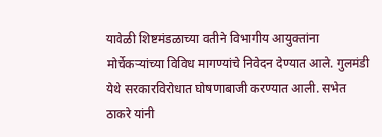यावेळी शिष्टमंडळाच्या वतीने विभागीय आयुक्तांना मोर्चेकऱ्यांच्या विविध मागण्यांचे निवेदन देण्यात आले. गुलमंडी येथे सरकारविरोधात घोषणाबाजी करण्यात आली. सभेत ठाकरे यांनी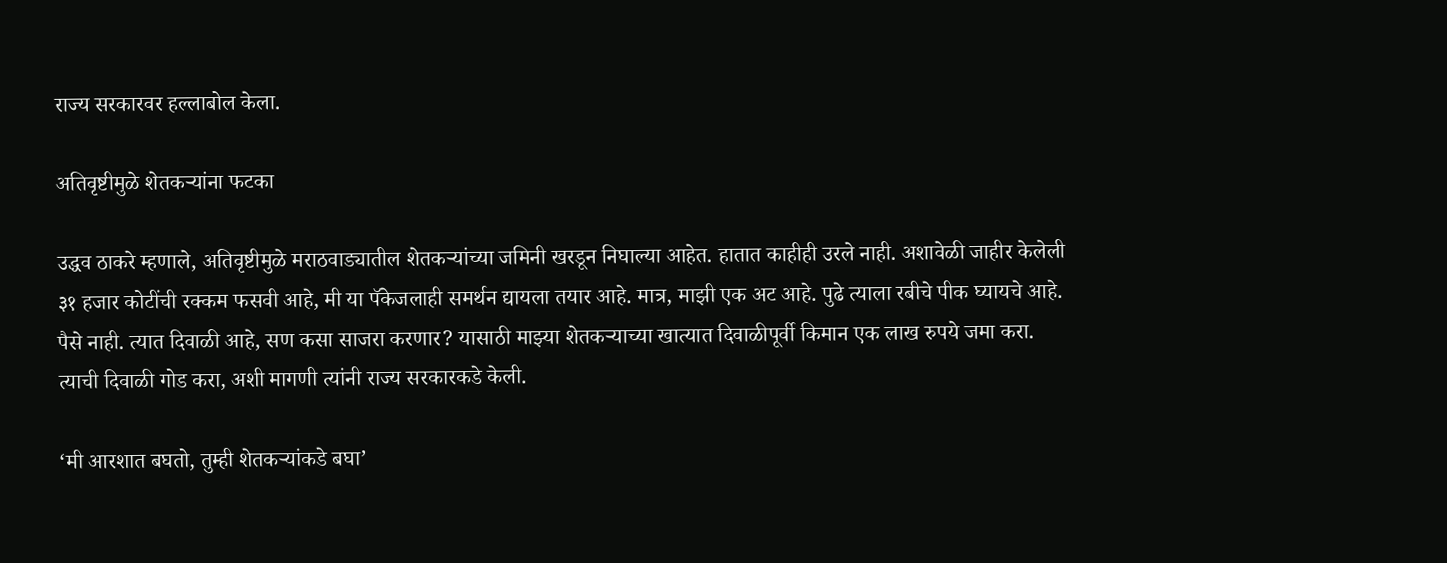राज्य सरकारवर हल्लाबोल केला.

अतिवृष्टीमुळे शेतकऱ्यांना फटका

उद्धव ठाकरे म्हणाले, अतिवृष्टीमुळे मराठवाड्यातील शेतकऱ्यांच्या जमिनी खरडून निघाल्या आहेत. हातात काहीही उरले नाही. अशावेळी जाहीर केलेली ३१ हजार कोटींची रक्कम फसवी आहे, मी या पॅकेजलाही समर्थन द्यायला तयार आहे. मात्र, माझी एक अट आहे. पुढे त्याला रबीचे पीक घ्यायचे आहे. पैसे नाही. त्यात दिवाळी आहे, सण कसा साजरा करणार? यासाठी माझ्या शेतकऱ्याच्या खात्यात दिवाळीपूर्वी किमान एक लाख रुपये जमा करा. त्याची दिवाळी गोड करा, अशी मागणी त्यांनी राज्य सरकारकडे केली.

‘मी आरशात बघतो, तुम्ही शेतकऱ्यांकडे बघा’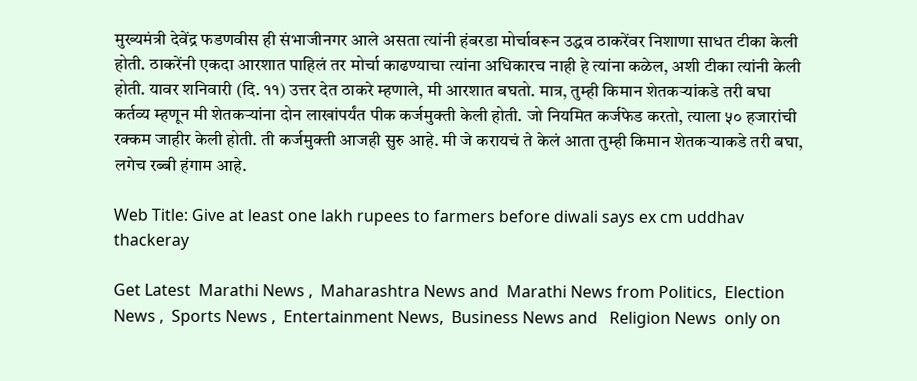मुख्यमंत्री देवेंद्र फडणवीस ही संभाजीनगर आले असता त्यांनी हंबरडा मोर्चावरून उद्धव ठाकरेंवर निशाणा साधत टीका केली होती. ठाकरेंनी एकदा आरशात पाहिलं तर मोर्चा काढण्याचा त्यांना अधिकारच नाही हे त्यांना कळेल, अशी टीका त्यांनी केली होती. यावर शनिवारी (दि. ११) उत्तर देत ठाकरे म्हणाले, मी आरशात बघतो. मात्र, तुम्ही किमान शेतकऱ्यांकडे तरी बघा कर्तव्य म्हणून मी शेतकऱ्यांना दोन लाखांपर्यंत पीक कर्जमुक्ती केली होती. जो नियमित कर्जफेड करतो, त्याला ५० हजारांची रक्कम जाहीर केली होती. ती कर्जमुक्ती आजही सुरु आहे. मी जे करायचं ते केलं आता तुम्ही किमान शेतकऱ्याकडे तरी बघा, लगेच रब्बी हंगाम आहे.

Web Title: Give at least one lakh rupees to farmers before diwali says ex cm uddhav thackeray

Get Latest  Marathi News ,  Maharashtra News and  Marathi News from Politics,  Election News ,  Sports News ,  Entertainment News,  Business News and   Religion News  only on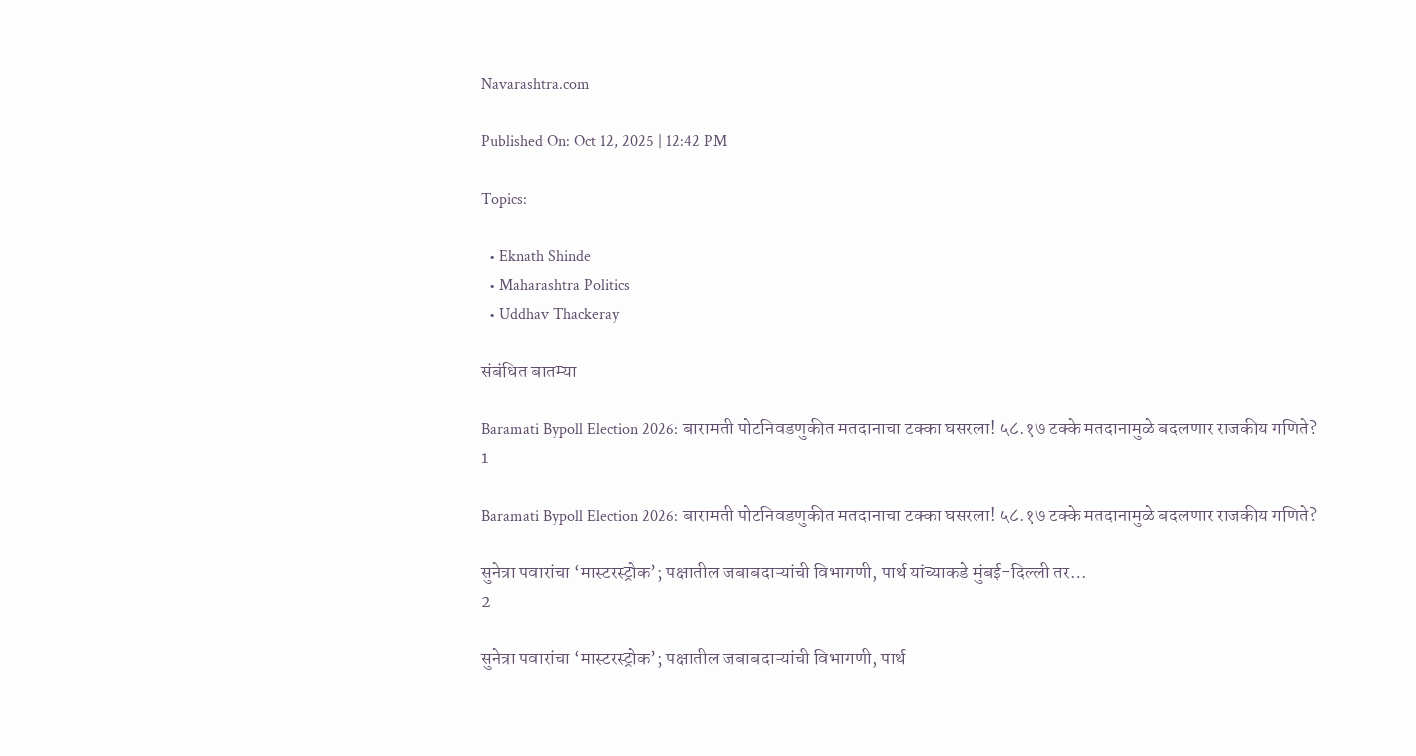Navarashtra.com

Published On: Oct 12, 2025 | 12:42 PM

Topics:

  • Eknath Shinde
  • Maharashtra Politics
  • Uddhav Thackeray

संबंधित बातम्या

Baramati Bypoll Election 2026: बारामती पोटनिवडणुकीत मतदानाचा टक्का घसरला! ५८.१७ टक्के मतदानामुळे बदलणार राजकीय गणिते?
1

Baramati Bypoll Election 2026: बारामती पोटनिवडणुकीत मतदानाचा टक्का घसरला! ५८.१७ टक्के मतदानामुळे बदलणार राजकीय गणिते?

सुनेत्रा पवारांचा ‘मास्टरस्ट्रोक’; पक्षातील जबाबदाऱ्यांची विभागणी, पार्थ यांच्याकडे मुंबई-दिल्ली तर…
2

सुनेत्रा पवारांचा ‘मास्टरस्ट्रोक’; पक्षातील जबाबदाऱ्यांची विभागणी, पार्थ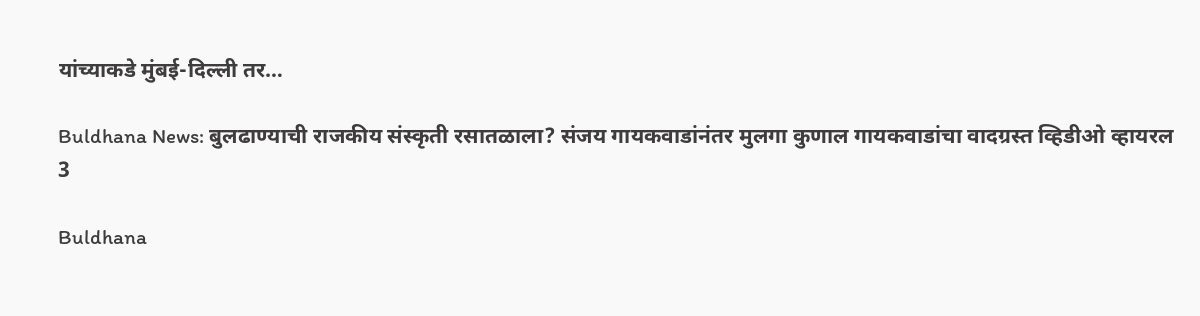यांच्याकडे मुंबई-दिल्ली तर…

Buldhana News: बुलढाण्याची राजकीय संस्कृती रसातळाला? संजय गायकवाडांनंतर मुलगा कुणाल गायकवाडांचा वादग्रस्त व्हिडीओ व्हायरल
3

Buldhana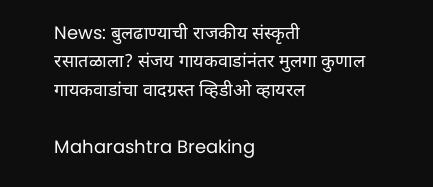News: बुलढाण्याची राजकीय संस्कृती रसातळाला? संजय गायकवाडांनंतर मुलगा कुणाल गायकवाडांचा वादग्रस्त व्हिडीओ व्हायरल

Maharashtra Breaking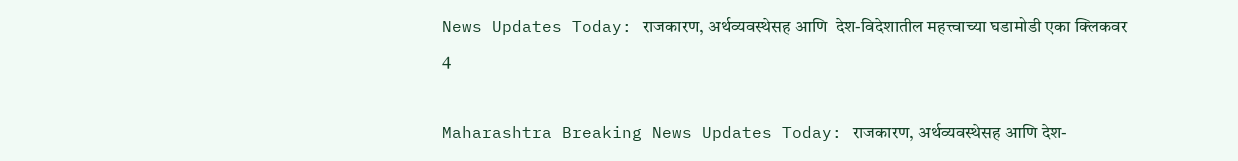News Updates Today: राजकारण, अर्थव्यवस्थेसह आणि  देश-विदेशातील महत्त्वाच्या घडामोडी एका क्लिकवर
4

Maharashtra Breaking News Updates Today: राजकारण, अर्थव्यवस्थेसह आणि देश-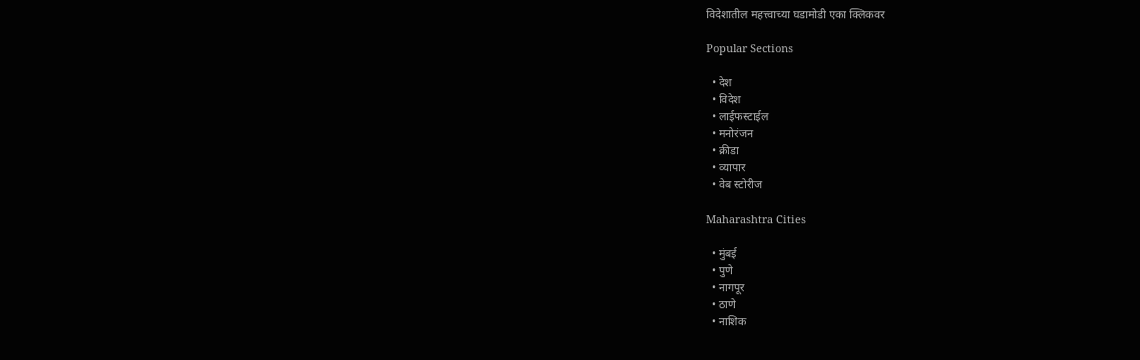विदेशातील महत्त्वाच्या घडामोडी एका क्लिकवर

Popular Sections

  • देश
  • विदेश
  • लाईफस्टाईल
  • मनोरंजन
  • क्रीडा
  • व्यापार
  • वेब स्टोरीज

Maharashtra Cities

  • मुंबई
  • पुणे
  • नागपूर
  • ठाणे
  • नाशिक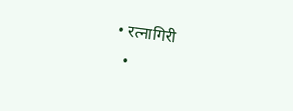• रत्नागिरी
  •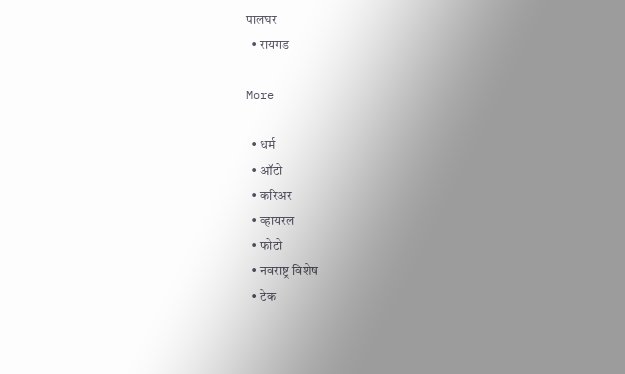पालघर
  • रायगड

More

  • धर्म
  • ऑटो
  • करिअर
  • व्हायरल
  • फोटो
  • नवराष्ट्र विशेष
  • टेक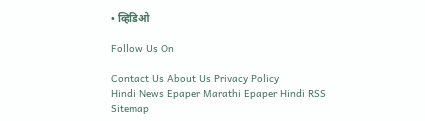• व्हिडिओ

Follow Us On

Contact Us About Us Privacy Policy
Hindi News Epaper Marathi Epaper Hindi RSS Sitemap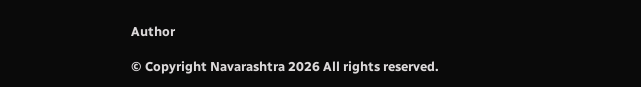Author

© Copyright Navarashtra 2026 All rights reserved.